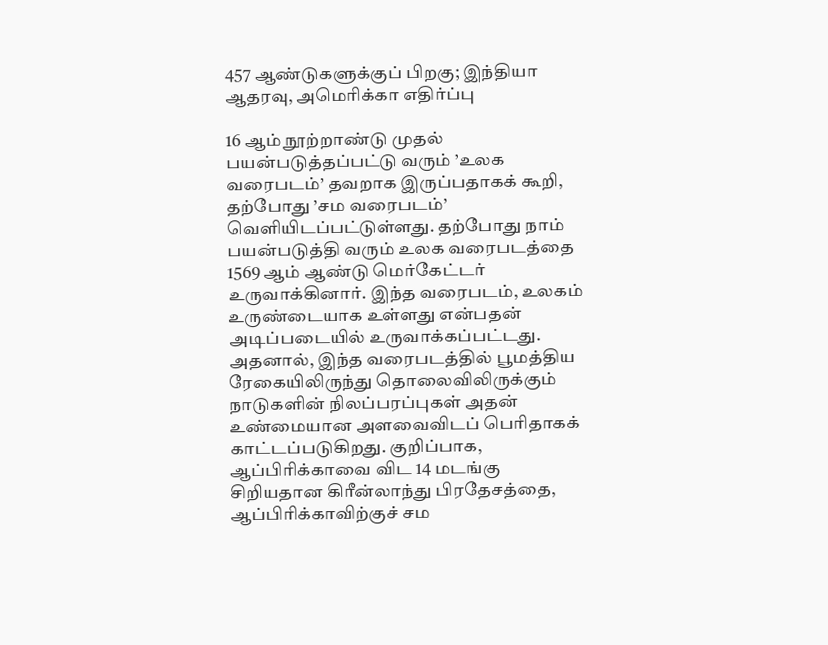457 ஆண்டுகளுக்குப் பிறகு; இந்தியா ஆதரவு, அமெரிக்கா எதிர்ப்பு

16 ஆம் நூற்றாண்டு முதல் பயன்படுத்தப்பட்டு வரும் ’உலக வரைபடம்’ தவறாக இருப்பதாகக் கூறி, தற்போது ’சம வரைபடம்’ வெளியிடப்பட்டுள்ளது. தற்போது நாம் பயன்படுத்தி வரும் உலக வரைபடத்தை 1569 ஆம் ஆண்டு மெர்கேட்டர் உருவாக்கினார். இந்த வரைபடம், உலகம் உருண்டையாக உள்ளது என்பதன் அடிப்படையில் உருவாக்கப்பட்டது.
அதனால், இந்த வரைபடத்தில் பூமத்திய ரேகையிலிருந்து தொலைவிலிருக்கும் நாடுகளின் நிலப்பரப்புகள் அதன் உண்மையான அளவைவிடப் பெரிதாகக் காட்டப்படுகிறது. குறிப்பாக, ஆப்பிரிக்காவை விட 14 மடங்கு சிறியதான கிரீன்லாந்து பிரதேசத்தை, ஆப்பிரிக்காவிற்குச் சம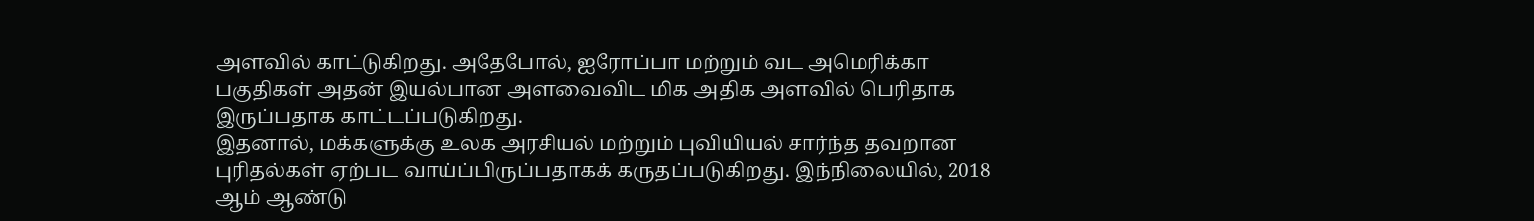அளவில் காட்டுகிறது. அதேபோல், ஐரோப்பா மற்றும் வட அமெரிக்கா பகுதிகள் அதன் இயல்பான அளவைவிட மிக அதிக அளவில் பெரிதாக இருப்பதாக காட்டப்படுகிறது.
இதனால், மக்களுக்கு உலக அரசியல் மற்றும் புவியியல் சார்ந்த தவறான புரிதல்கள் ஏற்பட வாய்ப்பிருப்பதாகக் கருதப்படுகிறது. இந்நிலையில், 2018 ஆம் ஆண்டு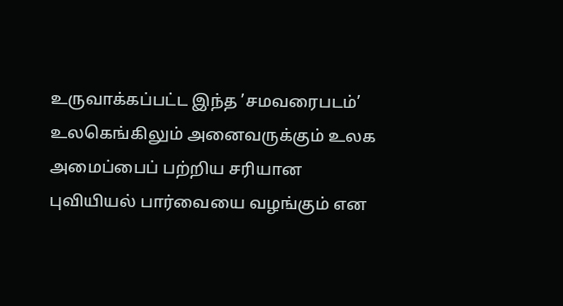உருவாக்கப்பட்ட இந்த ’சமவரைபடம்’ உலகெங்கிலும் அனைவருக்கும் உலக அமைப்பைப் பற்றிய சரியான புவியியல் பார்வையை வழங்கும் என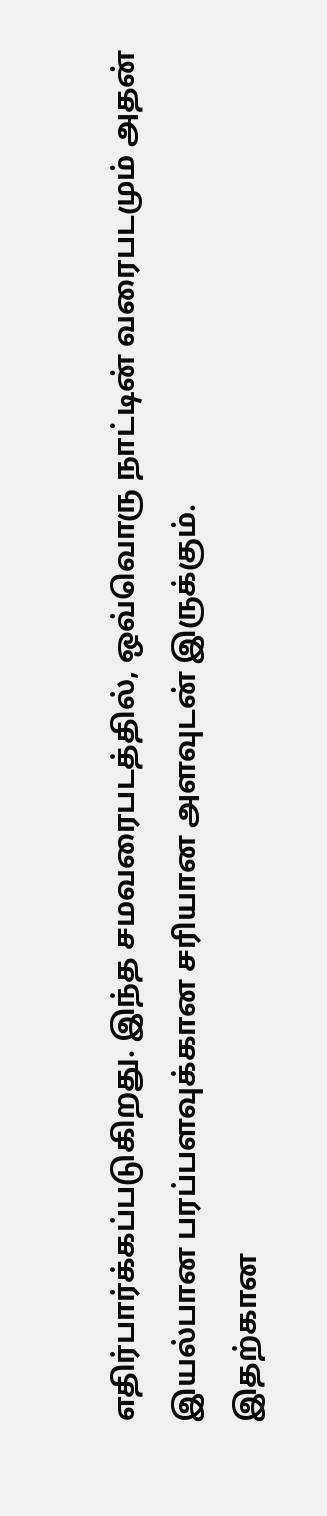எதிர்பார்க்கப்படுகிறது. இந்த சமவரைபடத்தில், ஒவ்வொரு நாட்டின் வரைபடமும் அதன் இயல்பான பரப்பளவுக்கான சரியான அளவுடன் இருக்கும்.
இதற்கான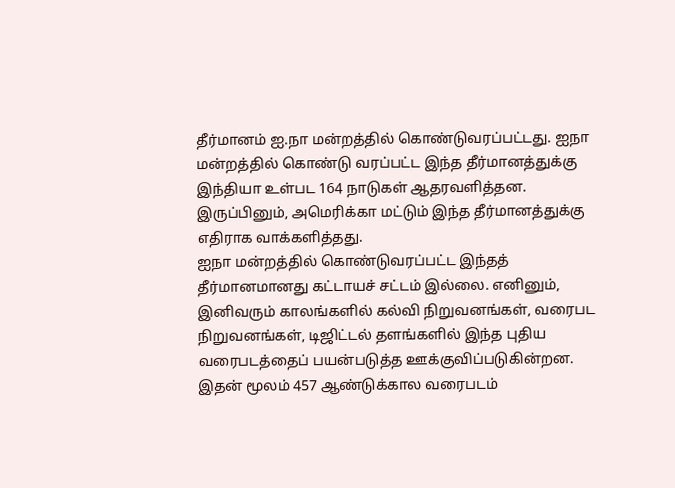தீர்மானம் ஐ.நா மன்றத்தில் கொண்டுவரப்பட்டது. ஐநா மன்றத்தில் கொண்டு வரப்பட்ட இந்த தீர்மானத்துக்கு இந்தியா உள்பட 164 நாடுகள் ஆதரவளித்தன. இருப்பினும், அமெரிக்கா மட்டும் இந்த தீர்மானத்துக்கு எதிராக வாக்களித்தது.
ஐநா மன்றத்தில் கொண்டுவரப்பட்ட இந்தத் தீர்மானமானது கட்டாயச் சட்டம் இல்லை. எனினும், இனிவரும் காலங்களில் கல்வி நிறுவனங்கள், வரைபட நிறுவனங்கள், டிஜிட்டல் தளங்களில் இந்த புதிய வரைபடத்தைப் பயன்படுத்த ஊக்குவிப்படுகின்றன. இதன் மூலம் 457 ஆண்டுக்கால வரைபடம்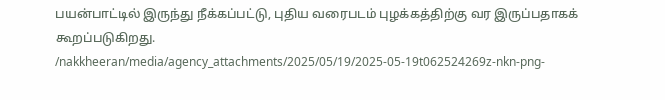பயன்பாட்டில் இருந்து நீக்கப்பட்டு, புதிய வரைபடம் புழக்கத்திற்கு வர இருப்பதாகக் கூறப்படுகிறது.
/nakkheeran/media/agency_attachments/2025/05/19/2025-05-19t062524269z-nkn-png-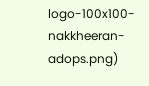logo-100x100-nakkheeran-adops.png)